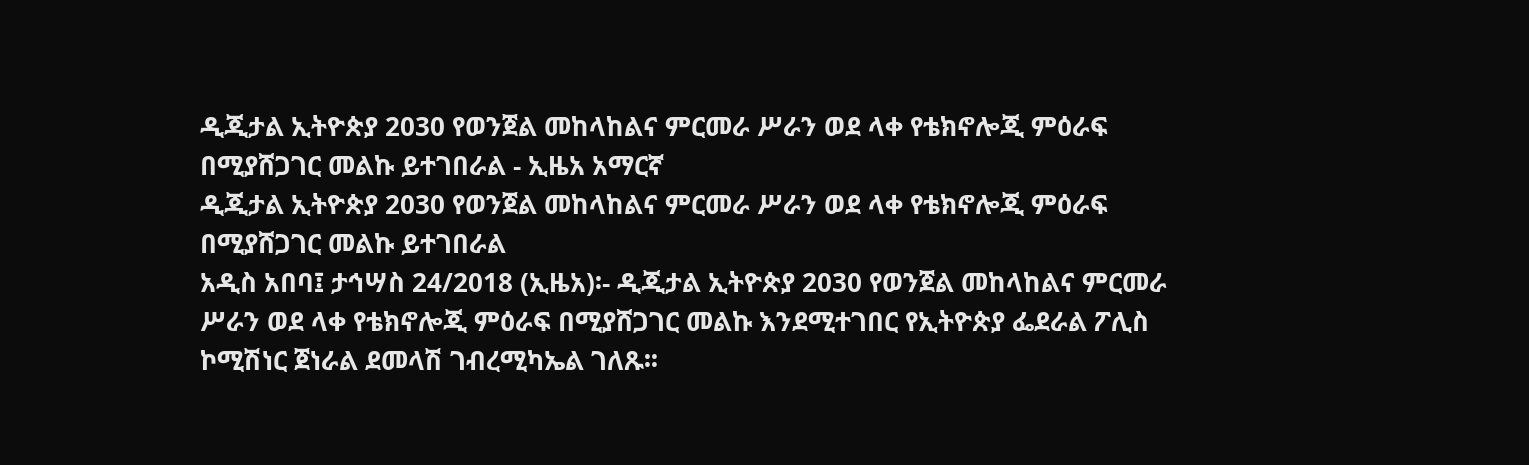ዲጂታል ኢትዮጵያ 2030 የወንጀል መከላከልና ምርመራ ሥራን ወደ ላቀ የቴክኖሎጂ ምዕራፍ በሚያሸጋገር መልኩ ይተገበራል - ኢዜአ አማርኛ
ዲጂታል ኢትዮጵያ 2030 የወንጀል መከላከልና ምርመራ ሥራን ወደ ላቀ የቴክኖሎጂ ምዕራፍ በሚያሸጋገር መልኩ ይተገበራል
አዲስ አበባ፤ ታኅሣስ 24/2018 (ኢዜአ)፡- ዲጂታል ኢትዮጵያ 2030 የወንጀል መከላከልና ምርመራ ሥራን ወደ ላቀ የቴክኖሎጂ ምዕራፍ በሚያሸጋገር መልኩ እንደሚተገበር የኢትዮጵያ ፌደራል ፖሊስ ኮሚሽነር ጀነራል ደመላሽ ገብረሚካኤል ገለጹ፡፡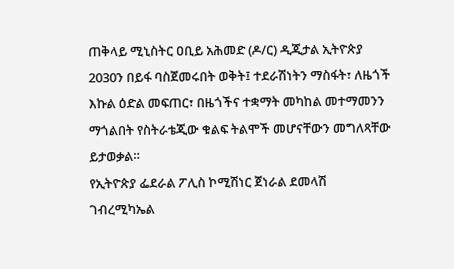ጠቅላይ ሚኒስትር ዐቢይ አሕመድ (ዶ/ር) ዲጂታል ኢትዮጵያ 2030ን በይፋ ባስጀመሩበት ወቅት፤ ተደራሽነትን ማስፋት፣ ለዜጎች እኩል ዕድል መፍጠር፣ በዜጎችና ተቋማት መካከል መተማመንን ማጎልበት የስትራቴጂው ቁልፍ ትልሞች መሆናቸውን መግለጻቸው ይታወቃል።
የኢትዮጵያ ፌደራል ፖሊስ ኮሚሽነር ጀነራል ደመላሽ ገብረሚካኤል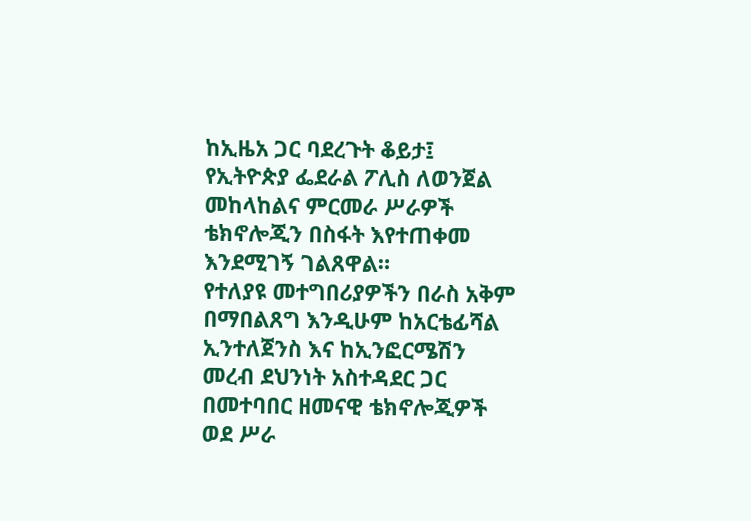ከኢዜአ ጋር ባደረጉት ቆይታ፤ የኢትዮጵያ ፌደራል ፖሊስ ለወንጀል መከላከልና ምርመራ ሥራዎች ቴክኖሎጂን በስፋት እየተጠቀመ እንደሚገኝ ገልጸዋል።
የተለያዩ መተግበሪያዎችን በራስ አቅም በማበልጸግ እንዲሁም ከአርቴፊሻል ኢንተለጀንስ እና ከኢንፎርሜሽን መረብ ደህንነት አስተዳደር ጋር በመተባበር ዘመናዊ ቴክኖሎጂዎች ወደ ሥራ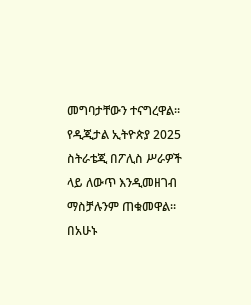መግባታቸውን ተናግረዋል።
የዲጂታል ኢትዮጵያ 2025 ስትራቴጂ በፖሊስ ሥራዎች ላይ ለውጥ እንዲመዘገብ ማስቻሉንም ጠቁመዋል።
በአሁኑ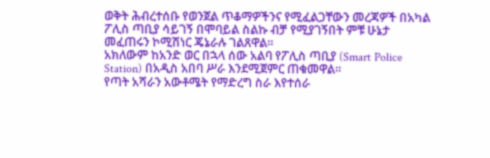ወቅት ሕብረተሰቡ የወንጀል ጥቆማዎችንና የሚፈልጋቸውን መረጃዎች በአካል ፖሊስ ጣቢያ ሳይገኝ በሞባይል ስልኩ ብቻ የሚያገኝበት ምቹ ሁኔታ መፈጠሩን ኮሚሽነር ጄኔራሉ ገልጸዋል።
አክለውም ከአንድ ወር በኋላ ሰው አልባ የፖሊስ ጣቢያ (Smart Police Station) በአዲስ አበባ ሥራ እንደሚጀምር ጠቁመዋል።
የጣት አሻራን አውቶሜት የማድረግ ስራ እየተሰራ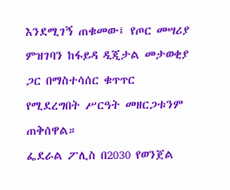እንደሚገኝ ጠቁመው፤ የጦር መሣሪያ ምዝገባን ከፋይዳ ዲጂታል መታወቂያ ጋር በማስተሳሰር ቁጥጥር የሚደረግበት ሥርዓት መዘርጋቱንም ጠቅሰዋል።
ፌደራል ፖሊስ በ2030 የወንጀል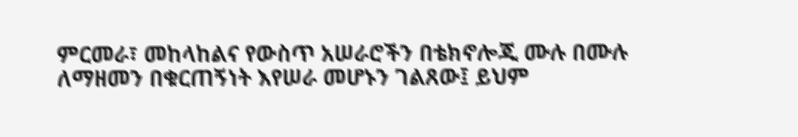ምርመራ፣ መከላከልና የውስጥ አሠራሮችን በቴክኖሎጂ ሙሉ በሙሉ ለማዘመን በቁርጠኝነት እየሠራ መሆኑን ገልጸው፤ ይህም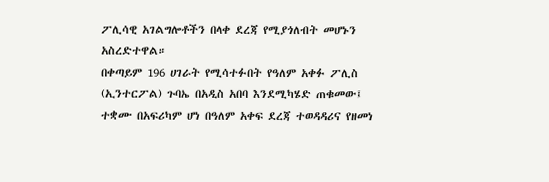ፖሊሳዊ አገልግሎቶችን በላቀ ደረጃ የሚያጎለብት መሆኑን አስረድተዋል።
በቀጣይም 196 ሀገራት የሚሳተፉበት የዓለም አቀፉ ፖሊስ (ኢንተርፖል) ጉባኤ በአዲስ አበባ እንደሚካሄድ ጠቁመው፤ ተቋሙ በአፍሪካም ሆነ በዓለም አቀፍ ደረጃ ተወዳዳሪና የዘመነ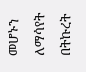መሆኑን ለማሳየት በትኩረት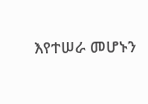እየተሠራ መሆኑን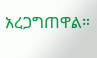አረጋግጠዋል።